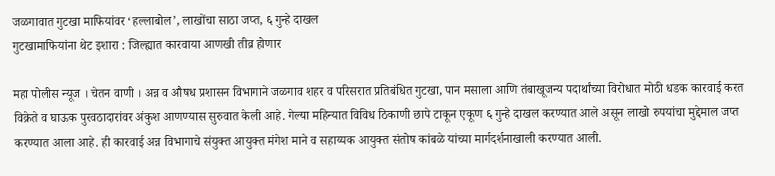जळगावात गुटखा माफियांवर ‘हल्लाबोल’, लाखोंचा साठा जप्त, ६ गुन्हे दाखल
गुटखामाफियांना थेट इशारा : जिल्ह्यात कारवाया आणखी तीव्र होणार

महा पोलीस न्यूज । चेतन वाणी । अन्न व औषध प्रशासन विभागाने जळगाव शहर व परिसरात प्रतिबंधित गुटखा, पान मसाला आणि तंबाखूजन्य पदार्थांच्या विरोधात मोठी धडक कारवाई करत विक्रेते व घाऊक पुरवठादारांवर अंकुश आणण्यास सुरुवात केली आहे. गेल्या महिन्यात विविध ठिकाणी छापे टाकून एकूण ६ गुन्हे दाखल करण्यात आले असून लाखो रुपयांचा मुद्देमाल जप्त करण्यात आला आहे. ही कारवाई अन्न विभागाचे संयुक्त आयुक्त मंगेश माने व सहाय्यक आयुक्त संतोष कांबळे यांच्या मार्गदर्शनाखाली करण्यात आली.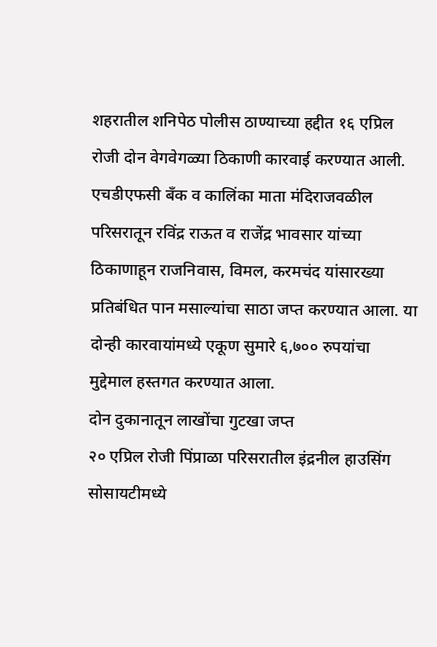शहरातील शनिपेठ पोलीस ठाण्याच्या हद्दीत १६ एप्रिल रोजी दोन वेगवेगळ्या ठिकाणी कारवाई करण्यात आली. एचडीएफसी बँक व कालिंका माता मंदिराजवळील परिसरातून रविंद्र राऊत व राजेंद्र भावसार यांच्या ठिकाणाहून राजनिवास, विमल, करमचंद यांसारख्या प्रतिबंधित पान मसाल्यांचा साठा जप्त करण्यात आला. या दोन्ही कारवायांमध्ये एकूण सुमारे ६,७०० रुपयांचा मुद्देमाल हस्तगत करण्यात आला.
दोन दुकानातून लाखोंचा गुटखा जप्त
२० एप्रिल रोजी पिंप्राळा परिसरातील इंद्रनील हाउसिंग सोसायटीमध्ये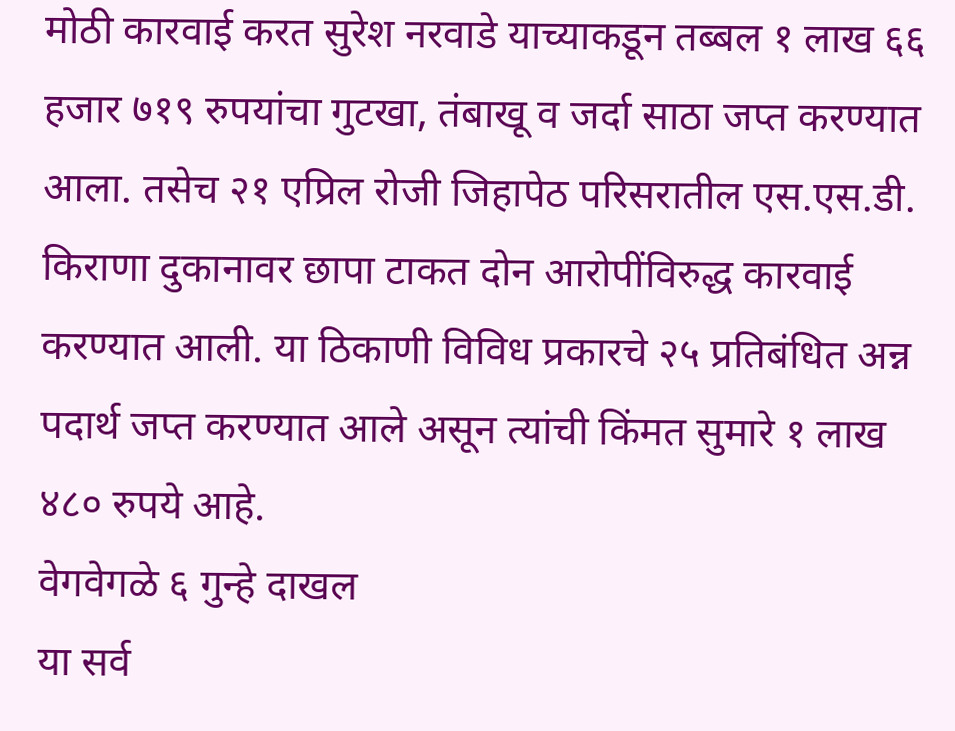मोठी कारवाई करत सुरेश नरवाडे याच्याकडून तब्बल १ लाख ६६ हजार ७१९ रुपयांचा गुटखा, तंबाखू व जर्दा साठा जप्त करण्यात आला. तसेच २१ एप्रिल रोजी जिहापेठ परिसरातील एस.एस.डी. किराणा दुकानावर छापा टाकत दोन आरोपींविरुद्ध कारवाई करण्यात आली. या ठिकाणी विविध प्रकारचे २५ प्रतिबंधित अन्न पदार्थ जप्त करण्यात आले असून त्यांची किंमत सुमारे १ लाख ४८० रुपये आहे.
वेगवेगळे ६ गुन्हे दाखल
या सर्व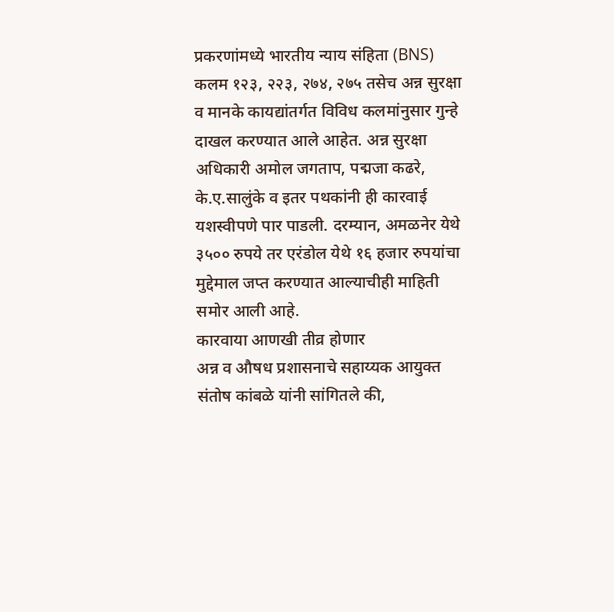प्रकरणांमध्ये भारतीय न्याय संहिता (BNS) कलम १२३, २२३, २७४, २७५ तसेच अन्न सुरक्षा व मानके कायद्यांतर्गत विविध कलमांनुसार गुन्हे दाखल करण्यात आले आहेत. अन्न सुरक्षा अधिकारी अमोल जगताप, पद्मजा कढरे, के.ए.सालुंके व इतर पथकांनी ही कारवाई यशस्वीपणे पार पाडली. दरम्यान, अमळनेर येथे ३५०० रुपये तर एरंडोल येथे १६ हजार रुपयांचा मुद्देमाल जप्त करण्यात आल्याचीही माहिती समोर आली आहे.
कारवाया आणखी तीव्र होणार
अन्न व औषध प्रशासनाचे सहाय्यक आयुक्त संतोष कांबळे यांनी सांगितले की,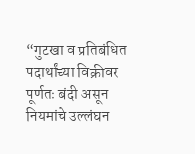“गुटखा व प्रतिबंधित पदार्थांच्या विक्रीवर पूर्णतः बंदी असून नियमांचे उल्लंघन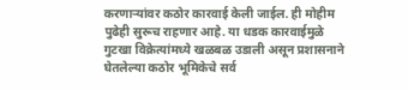करणाऱ्यांवर कठोर कारवाई केली जाईल. ही मोहीम पुढेही सुरूच राहणार आहे. या धडक कारवाईमुळे गुटखा विक्रेत्यांमध्ये खळबळ उडाली असून प्रशासनाने घेतलेल्या कठोर भूमिकेचे सर्व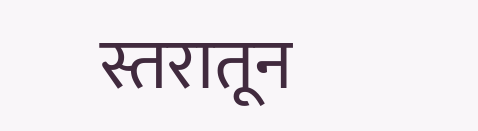स्तरातून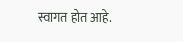स्वागत होत आहे.